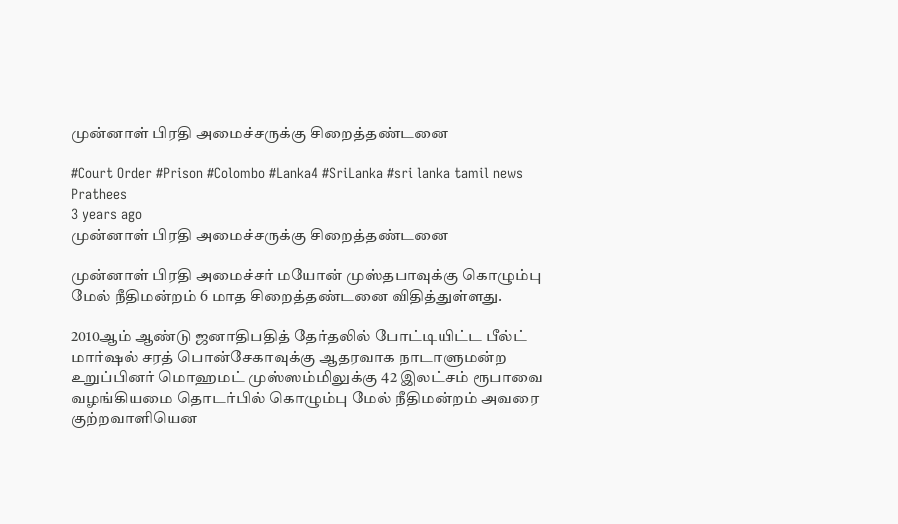முன்னாள் பிரதி அமைச்சருக்கு சிறைத்தண்டனை

#Court Order #Prison #Colombo #Lanka4 #SriLanka #sri lanka tamil news
Prathees
3 years ago
முன்னாள் பிரதி அமைச்சருக்கு சிறைத்தண்டனை

முன்னாள் பிரதி அமைச்சர் மயோன் முஸ்தபாவுக்கு கொழும்பு மேல் நீதிமன்றம் 6 மாத சிறைத்தண்டனை விதித்துள்ளது.

2010ஆம் ஆண்டு ஜனாதிபதித் தேர்தலில் போட்டியிட்ட பீல்ட் மார்ஷல் சரத் பொன்சேகாவுக்கு ஆதரவாக நாடாளுமன்ற உறுப்பினர் மொஹமட் முஸ்ஸம்மிலுக்கு 42 இலட்சம் ரூபாவை வழங்கியமை தொடர்பில் கொழும்பு மேல் நீதிமன்றம் அவரை குற்றவாளியென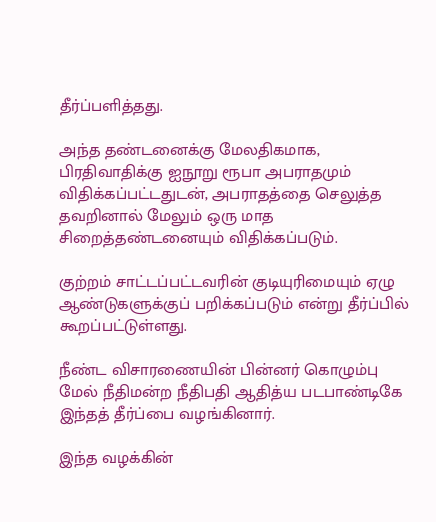தீர்ப்பளித்தது.

அந்த தண்டனைக்கு மேலதிகமாக, பிரதிவாதிக்கு ஐநூறு ரூபா அபராதமும் விதிக்கப்பட்டதுடன், அபராதத்தை செலுத்த தவறினால் மேலும் ஒரு மாத சிறைத்தண்டனையும் விதிக்கப்படும்.

குற்றம் சாட்டப்பட்டவரின் குடியுரிமையும் ஏழு ஆண்டுகளுக்குப் பறிக்கப்படும் என்று தீர்ப்பில் கூறப்பட்டுள்ளது.

நீண்ட விசாரணையின் பின்னர் கொழும்பு மேல் நீதிமன்ற நீதிபதி ஆதித்ய படபாண்டிகே இந்தத் தீர்ப்பை வழங்கினார்.

இந்த வழக்கின்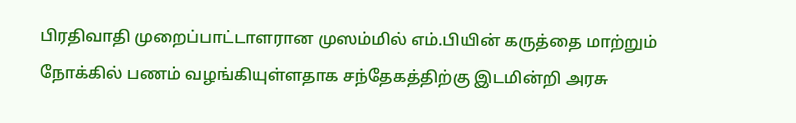பிரதிவாதி முறைப்பாட்டாளரான முஸம்மில் எம்.பியின் கருத்தை மாற்றும் நோக்கில் பணம் வழங்கியுள்ளதாக சந்தேகத்திற்கு இடமின்றி அரசு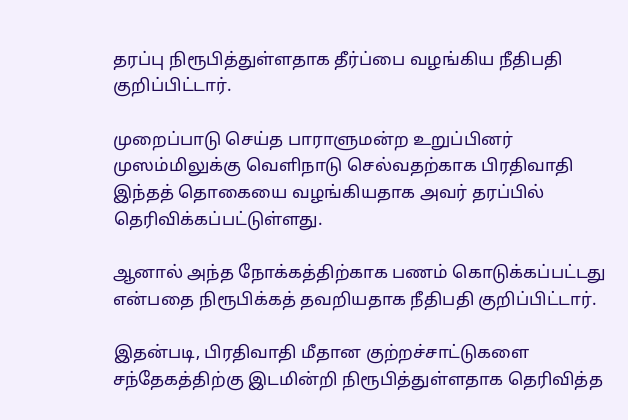தரப்பு நிரூபித்துள்ளதாக தீர்ப்பை வழங்கிய நீதிபதி குறிப்பிட்டார்.

முறைப்பாடு செய்த பாராளுமன்ற உறுப்பினர் முஸம்மிலுக்கு வெளிநாடு செல்வதற்காக பிரதிவாதி இந்தத் தொகையை வழங்கியதாக அவர் தரப்பில் தெரிவிக்கப்பட்டுள்ளது.

ஆனால் அந்த நோக்கத்திற்காக பணம் கொடுக்கப்பட்டது என்பதை நிரூபிக்கத் தவறியதாக நீதிபதி குறிப்பிட்டார்.

இதன்படி, பிரதிவாதி மீதான குற்றச்சாட்டுகளை சந்தேகத்திற்கு இடமின்றி நிரூபித்துள்ளதாக தெரிவித்த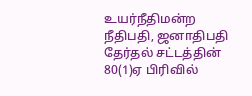உயர்நீதிமன்ற நீதிபதி, ஜனாதிபதி தேர்தல் சட்டத்தின் 80(1)ஏ பிரிவில்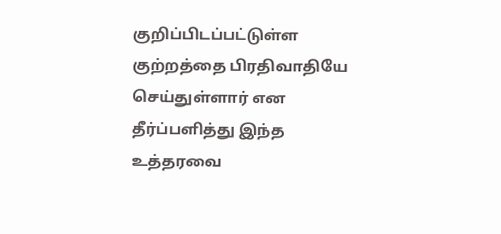குறிப்பிடப்பட்டுள்ள குற்றத்தை பிரதிவாதியே செய்துள்ளார் என தீர்ப்பளித்து இந்த உத்தரவை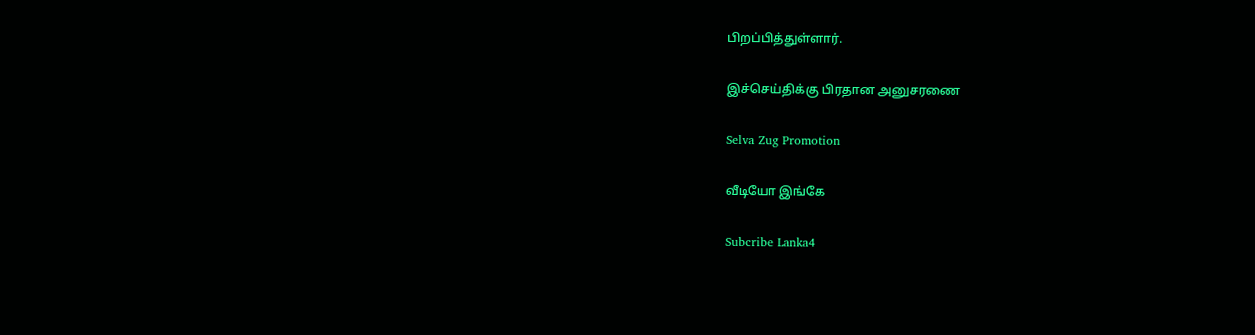பிறப்பித்துள்ளார்.

இச்செய்திக்கு பிரதான அனுசரணை

Selva Zug Promotion

வீடியோ இங்கே

Subcribe Lanka4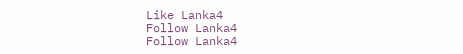Like Lanka4
Follow Lanka4
Follow Lanka4